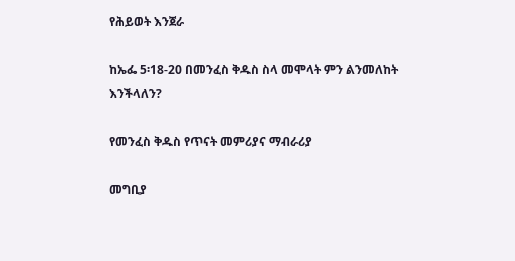የሕይወት እንጀራ

ከኤፌ 5፡18-20 በመንፈስ ቅዱስ ስላ መሞላት ምን ልንመለከት እንችላለን?

የመንፈስ ቅዱስ የጥናት መምሪያና ማብራሪያ

መግቢያ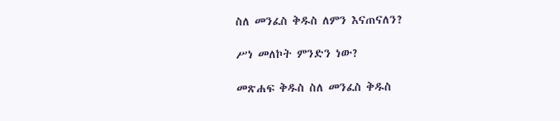ስለ መንፈስ ቅዱስ ለምን እናጠናለን?

ሥነ መለኮት ምንድን ነው?

መጽሐፍ ቅዱስ ስለ መንፈስ ቅዱስ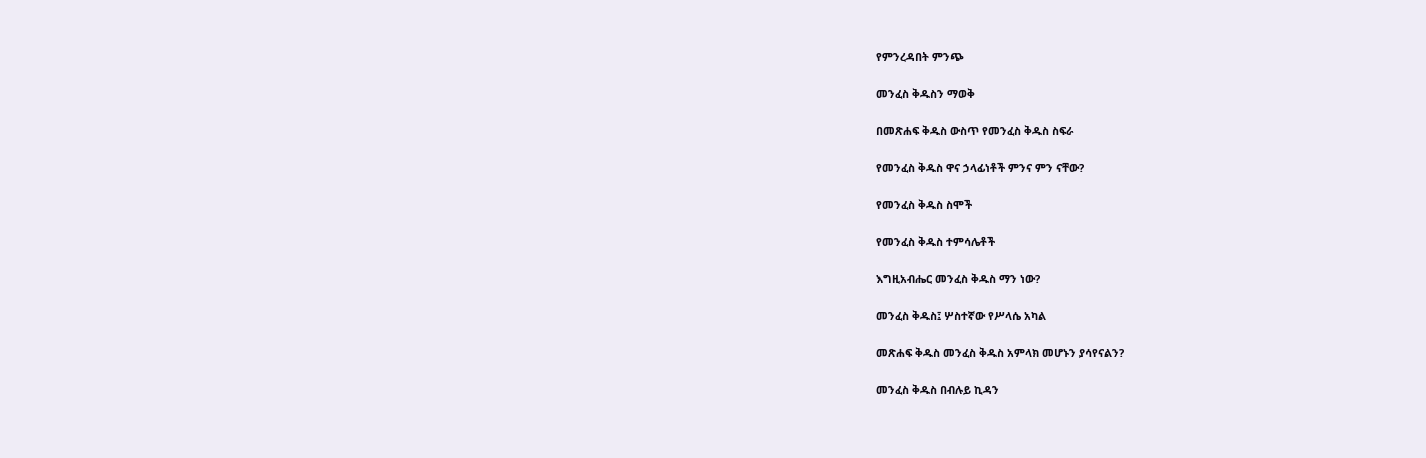የምንረዳበት ምንጭ

መንፈስ ቅዱስን ማወቅ

በመጽሐፍ ቅዱስ ውስጥ የመንፈስ ቅዱስ ስፍራ

የመንፈስ ቅዱስ ዋና ኃላፊነቶች ምንና ምን ናቸው?

የመንፈስ ቅዱስ ስሞች

የመንፈስ ቅዱስ ተምሳሌቶች

እግዚአብሔር መንፈስ ቅዱስ ማን ነው?

መንፈስ ቅዱስ፤ ሦስተኛው የሥላሴ አካል

መጽሐፍ ቅዱስ መንፈስ ቅዱስ አምላክ መሆኑን ያሳየናልን?

መንፈስ ቅዱስ በብሉይ ኪዳን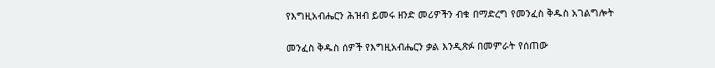የእግዚአብሔርን ሕዝብ ይመሩ ዘንድ መሪዎችን ብቁ በማድረግ የመንፈስ ቅዱስ አገልግሎት

መንፈስ ቅዱስ ሰዎች የእግዚአብሔርን ቃል እንዲጽፉ በመምራት የሰጠው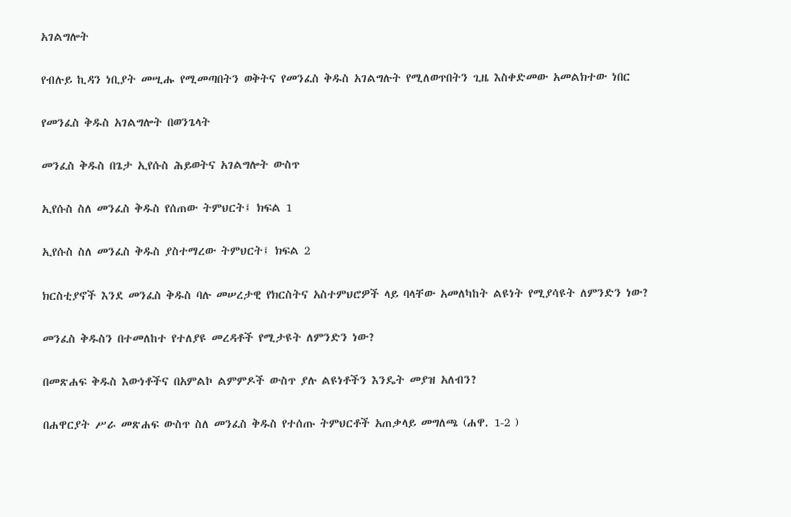አገልግሎት

የብሉይ ኪዳን ነቢያት መሢሑ የሚመጣበትን ወቅትና የመንፈስ ቅዱስ አገልግሉት የሚለወጥበትን ጊዜ እስቀድመው አመልክተው ነበር

የመንፈስ ቅዱስ አገልግሎት በወንጌላት

መንፈስ ቅዱስ በጌታ ኢየሱስ ሕይወትና አገልግሎት ውስጥ

ኢየሱስ ስለ መንፈስ ቅዱስ የሰጠው ትምህርት፤ ክፍል 1

ኢየሱስ ስለ መንፈስ ቅዱስ ያስተማረው ትምህርት፤ ክፍል 2

ክርስቲያኖች እንደ መንፈስ ቅዱስ ባሉ መሠረታዊ የክርስትና አስተምህሮዎች ላይ ባላቸው አመለካከት ልዩነት የሚያሳዩት ለምንድን ነው?

መንፈስ ቅዱስን በተመለከተ የተለያዩ መረዳቶች የሚታዩት ለምንድን ነው?

በመጽሐፍ ቅዱስ እውነቶችና በአምልኮ ልምምዶች ውስጥ ያሉ ልዩነቶችን እንዴት መያዝ አለብን?

በሐዋርያት ሥራ መጽሐፍ ውስጥ ስለ መንፈስ ቅዱስ የተሰጡ ትምህርቶች አጠቃላይ መግለጫ (ሐዋ. 1-2 )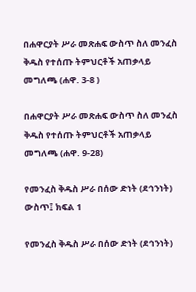በሐዋርያት ሥራ መጽሐፍ ውስጥ ስለ መንፈስ ቅዱስ የተሰጡ ትምህርቶች አጠቃላይ መግለጫ (ሐዋ. 3-8 )

በሐዋርያት ሥራ መጽሐፍ ውስጥ ስለ መንፈስ ቅዱስ የተሰጡ ትምህርቶች አጠቃላይ መግለጫ (ሐዋ. 9-28)

የመንፈስ ቅዱስ ሥራ በሰው ድነት (ደኅንነት) ውስጥ፤ ክፍል 1

የመንፈስ ቅዱስ ሥራ በሰው ድነት (ደኅንነት)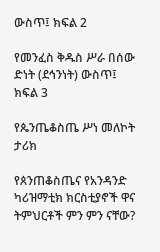ውስጥ፤ ክፍል 2

የመንፈስ ቅዱስ ሥራ በሰው ድነት (ደኅንነት) ውስጥ፤ ክፍል 3

የጴንጤቆስጤ ሥነ መለኮት ታሪክ

የጰንጠቆስጤና የአንዳንድ ካሪዝማቲክ ክርስቲያኖች ዋና ትምህርቶች ምን ምን ናቸው?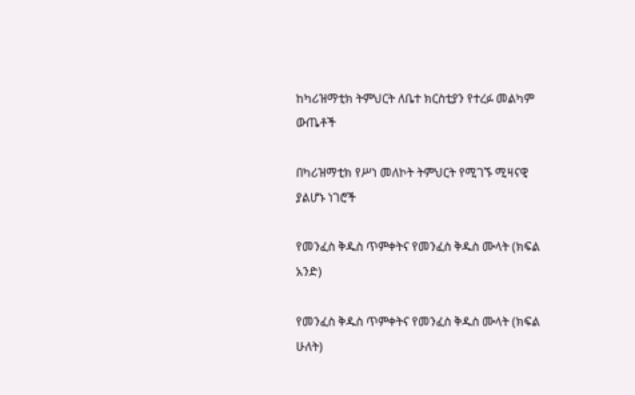ከካሪዝማቲክ ትምህርት ለቤተ ክርስቲያን የተረፉ መልካም ውጤቶች

በካሪዝማቲክ የሥነ መለኮት ትምህርት የሚገኙ ሚዛናዊ ያልሆኑ ነገሮች

የመንፈስ ቅዱስ ጥምቀትና የመንፈስ ቅዱስ ሙላት (ክፍል አንድ)

የመንፈስ ቅዱስ ጥምቀትና የመንፈስ ቅዱስ ሙላት (ክፍል ሁለት)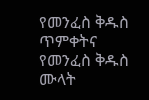የመንፈስ ቅዱስ ጥምቀትና የመንፈስ ቅዱስ ሙላት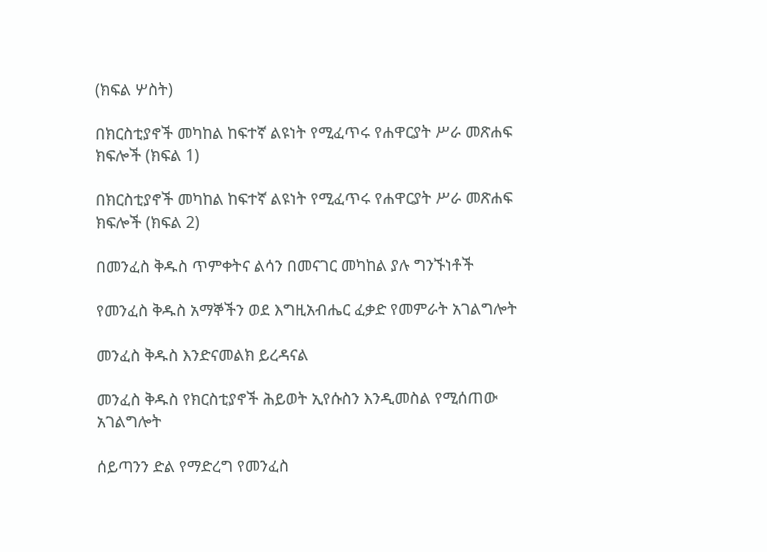(ክፍል ሦስት)

በክርስቲያኖች መካከል ከፍተኛ ልዩነት የሚፈጥሩ የሐዋርያት ሥራ መጽሐፍ ክፍሎች (ክፍል 1)

በክርስቲያኖች መካከል ከፍተኛ ልዩነት የሚፈጥሩ የሐዋርያት ሥራ መጽሐፍ ክፍሎች (ክፍል 2)

በመንፈስ ቅዱስ ጥምቀትና ልሳን በመናገር መካከል ያሉ ግንኙነቶች

የመንፈስ ቅዱስ አማኞችን ወደ እግዚአብሔር ፈቃድ የመምራት አገልግሎት

መንፈስ ቅዱስ እንድናመልክ ይረዳናል

መንፈስ ቅዱስ የክርስቲያኖች ሕይወት ኢየሱስን እንዲመስል የሚሰጠው አገልግሎት

ሰይጣንን ድል የማድረግ የመንፈስ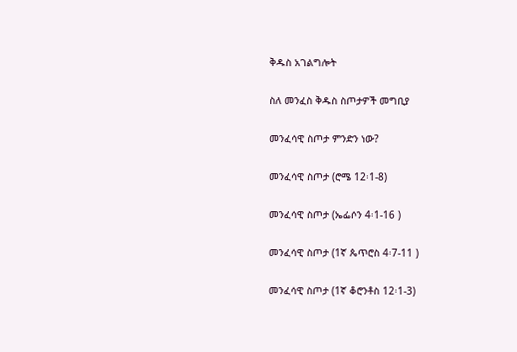ቅዱስ አገልግሎት

ስለ መንፈስ ቅዱስ ስጦታዎች መግቢያ

መንፈሳዊ ስጦታ ምንድን ነው?

መንፈሳዊ ስጦታ (ሮሜ 12፡1-8)

መንፈሳዊ ስጦታ (ኤፌሶን 4፡1-16 )

መንፈሳዊ ስጦታ (1ኛ ጴጥሮስ 4፡7-11 )

መንፈሳዊ ስጦታ (1ኛ ቆሮንቶስ 12፡1-3)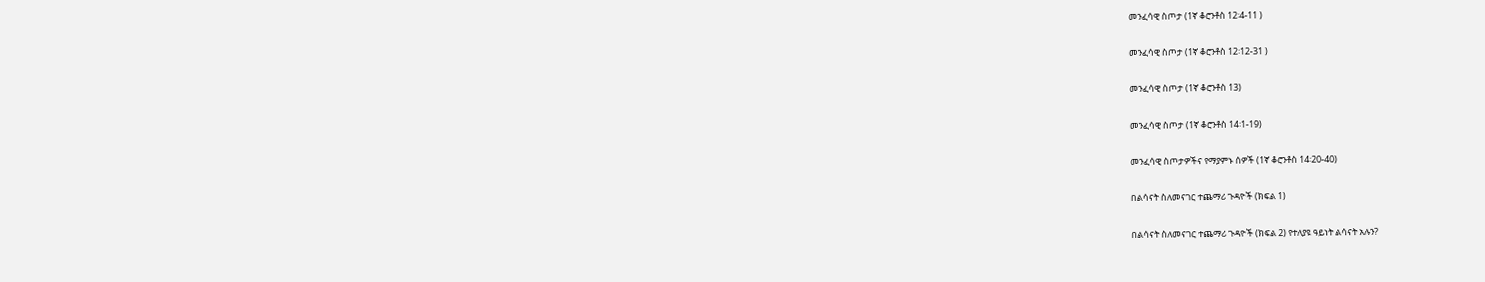መንፈሳዊ ስጦታ (1ኛ ቆሮንቶስ 12፡4-11 )

መንፈሳዊ ስጦታ (1ኛ ቆሮንቶስ 12፡12-31 )

መንፈሳዊ ስጦታ (1ኛ ቆሮንቶስ 13)

መንፈሳዊ ስጦታ (1ኛ ቆሮንቶስ 14፡1-19)

መንፈሳዊ ስጦታዎችና የማያምኑ ሰዎች (1ኛ ቆሮንቶስ 14፡20-40)

በልሳናት ስለመናገር ተጨማሪ ጉዳዮች (ክፍል 1)

በልሳናት ስለመናገር ተጨማሪ ጉዳዮች (ክፍል 2) የተለያዩ ዓይነት ልሳናት አሉን?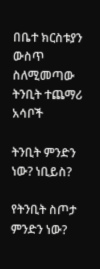በቤተ ክርስቱያን ውስጥ ስለሚመጣው ትንቢት ተጨማሪ አሳቦች

ትንቢት ምንድን ነው? ነቢይስ?

የትንቢት ስጦታ ምንድን ነው?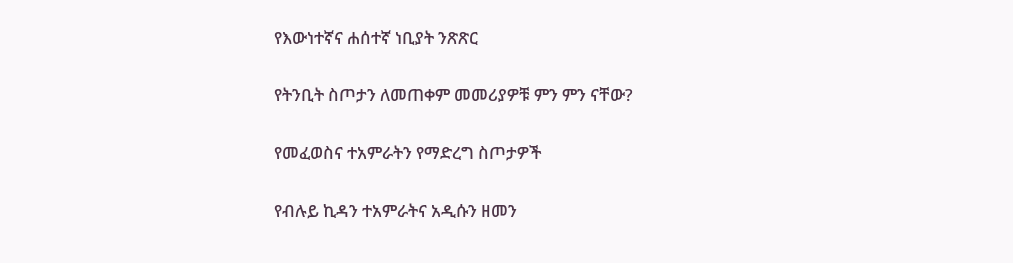የእውነተኛና ሐሰተኛ ነቢያት ንጽጽር

የትንቢት ስጦታን ለመጠቀም መመሪያዎቹ ምን ምን ናቸው?

የመፈወስና ተአምራትን የማድረግ ስጦታዎች

የብሉይ ኪዳን ተአምራትና አዲሱን ዘመን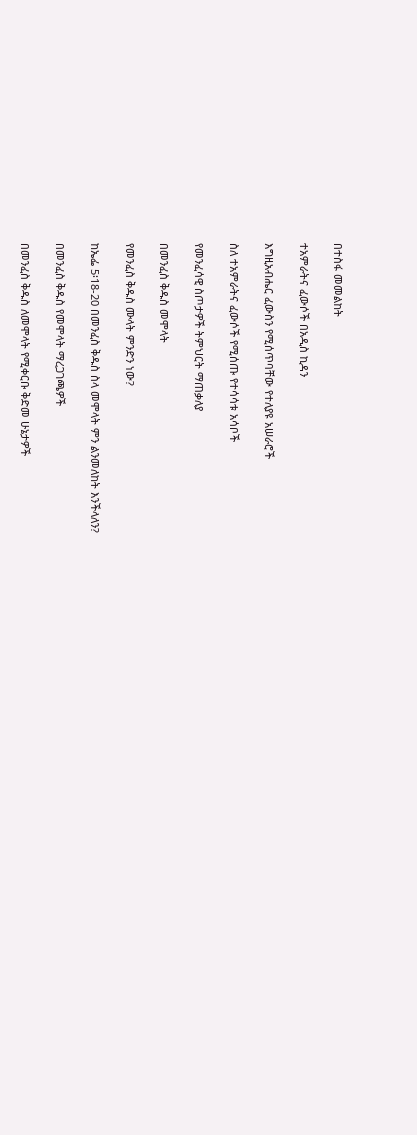በተስፋ መመልከት

ተአምራትና ፈውሶች በአዲስ ኪዳን

እግዚአብሔር ፈውስን የሚሰጥባቸው የተለያዩ አሠራሮች

ስለ ተአምራትና ፈውሶች የሚሰጡ የተሳሳቱ አሳቦች

የመንፈሳዊ ስጦታዎች ትምህርት ማጠቃለያ

በመንፈስ ቅዱስ መሞላት

የመንፈስ ቅዱስ ሙላት ምንድን ነው?

ከኤፌ 5፡18-20 በመንፈስ ቅዱስ ስላ መሞላት ምን ልንመለከት እንችላለን?

በመንፈስ ቅዱስ የመሞላት ማረጋገጫዎች

በመንፈስ ቅዱስ ለመሞላት የሚቀርቡ ቅድመ ሁኔታዎች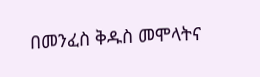በመንፈስ ቅዱስ መሞላትና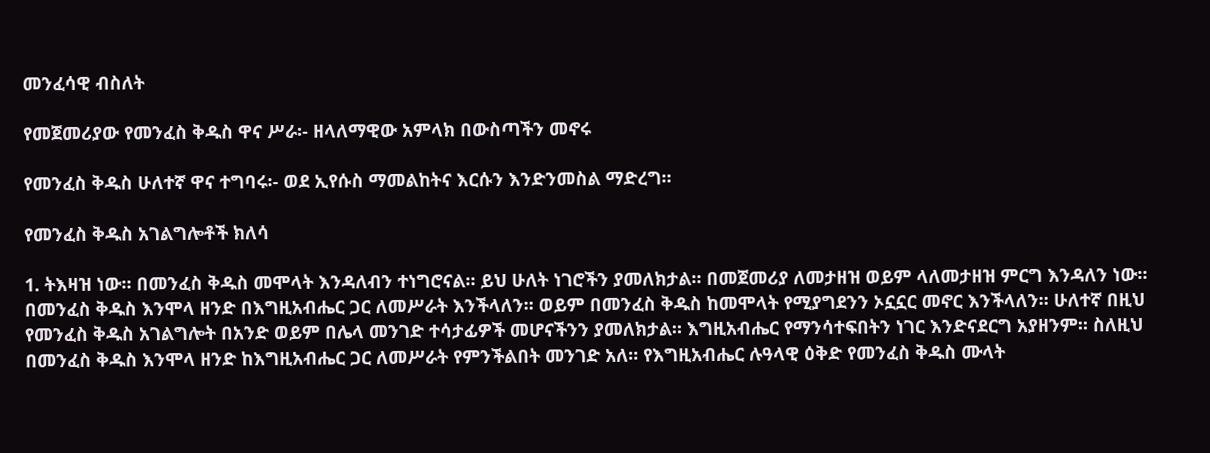መንፈሳዊ ብስለት

የመጀመሪያው የመንፈስ ቅዱስ ዋና ሥራ፡- ዘላለማዊው አምላክ በውስጣችን መኖሩ

የመንፈስ ቅዱስ ሁለተኛ ዋና ተግባሩ፡- ወደ ኢየሱስ ማመልከትና እርሱን እንድንመስል ማድረግ።

የመንፈስ ቅዱስ አገልግሎቶች ክለሳ

1. ትእዛዝ ነው። በመንፈስ ቅዱስ መሞላት እንዳለብን ተነግሮናል። ይህ ሁለት ነገሮችን ያመለክታል። በመጀመሪያ ለመታዘዝ ወይም ላለመታዘዝ ምርግ እንዳለን ነው። በመንፈስ ቅዱስ እንሞላ ዘንድ በእግዚአብሔር ጋር ለመሥራት እንችላለን። ወይም በመንፈስ ቅዱስ ከመሞላት የሚያግደንን ኦኗኗር መኖር እንችላለን። ሁለተኛ በዚህ የመንፈስ ቅዱስ አገልግሎት በአንድ ወይም በሌላ መንገድ ተሳታፊዎች መሆናችንን ያመለክታል። እግዚአብሔር የማንሳተፍበትን ነገር እንድናደርግ አያዘንም። ስለዚህ በመንፈስ ቅዱስ እንሞላ ዘንድ ከእግዚአብሔር ጋር ለመሥራት የምንችልበት መንገድ አለ። የእግዚአብሔር ሉዓላዊ ዕቅድ የመንፈስ ቅዱስ ሙላት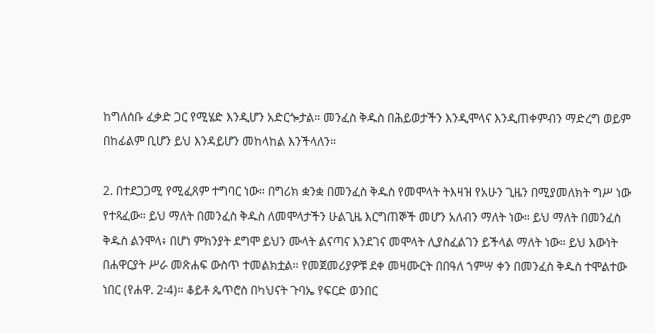ከግለሰቡ ፈቃድ ጋር የሚሄድ እንዲሆን አድርጐታል። መንፈስ ቅዱስ በሕይወታችን እንዲሞላና እንዲጠቀምብን ማድረግ ወይም በከፊልም ቢሆን ይህ እንዳይሆን መከላከል እንችላለን።

2. በተደጋጋሚ የሚፈጸም ተግባር ነው። በግሪክ ቋንቋ በመንፈስ ቅዱስ የመሞላት ትእዛዝ የአሁን ጊዜን በሚያመለክት ግሥ ነው የተጻፈው። ይህ ማለት በመንፈስ ቅዱስ ለመሞላታችን ሁልጊዜ እርግጠኞች መሆን አለብን ማለት ነው። ይህ ማለት በመንፈስ ቅዱስ ልንሞላ፥ በሆነ ምክንያት ደግሞ ይህን ሙላት ልናጣና እንደገና መሞላት ሊያስፈልገን ይችላል ማለት ነው። ይህ እውነት በሐዋርያት ሥራ መጽሐፍ ውስጥ ተመልክቷል። የመጀመሪያዎቹ ደቀ መዛሙርት በበዓለ ኀምሣ ቀን በመንፈስ ቅዱስ ተሞልተው ነበር (የሐዋ. 2፡4)። ቆይቶ ጴጥሮስ በካህናት ጉባኤ የፍርድ ወንበር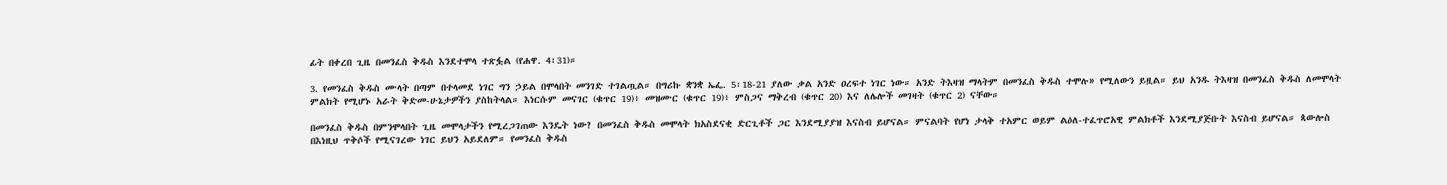ፊት በቀረበ ጊዜ በመንፈስ ቅዱስ እንደተሞላ ተጽፏል (የሐዋ. 4፡31)።

3. የመንፈስ ቅዱስ ሙላት በጣም በተላመደ ነገር ግን ኃይል በሞላበት መንገድ ተገልጧል። በግሪኩ ቋንቋ ኤፌ. 5፡18-21 ያለው ቃል አንድ ዐረፍተ ነገር ነው። አንድ ትእዛዝ ማላትም በመንፈስ ቅዱስ ተሞሉ» የሚለውን ይዟል። ይህ አንዱ ትእዛዝ በመንፈስ ቅዱስ ለመሞላት ምልክት የሚሆኑ አራት ቅድመ-ሁኔታዎችን ያስከትላል። እነርሱም መናገር (ቁጥር 19)፥ መዝሙር (ቁጥር 19)፥ ምስጋና ማቅረብ (ቁጥር 20) እና ለሌሎች መገዛት (ቁጥር 2) ናቸው።

በመንፈስ ቅዱስ በምንሞላበት ጊዜ መሞላታችን የሚረጋገጠው እንዴት ነው? በመንፈስ ቅዱስ መሞላት ክአስደናቂ ድርጊቶች ጋር እንደሚያያዝ እናስብ ይሆናል። ምናልባት የሆነ ታላቅ ተአምር ወይም ልዕለ-ተፈጥሮአዊ ምልክቶች እንደሚያጅቡት እናስብ ይሆናል። ጳውሎስ በእነዚህ ጥቅሶች የሚናገረው ነገር ይህን አይደለም። የመንፈስ ቅዱስ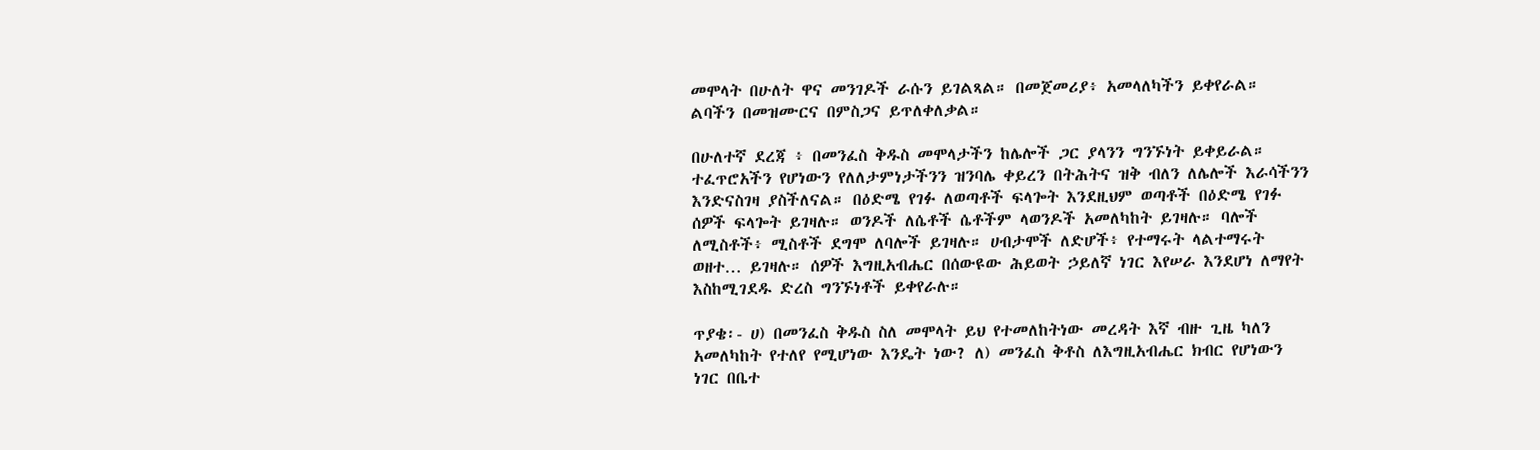መሞላት በሁለት ዋና መንገዶች ራሱን ይገልጻል። በመጀመሪያ፥ አመላለካችን ይቀየራል። ልባችን በመዝሙርና በምስጋና ይጥለቀለቃል።

በሁለተኛ ደረጃ ፥ በመንፈስ ቅዱስ መሞላታችን ከሌሎች ጋር ያላንን ግንኙነት ይቀይራል። ተፈጥሮአችን የሆነውን የለለታምነታችንን ዝንባሌ ቀይረን በትሕትና ዝቅ ብለን ለሌሎች እራሳችንን እንድናስገዛ ያስችለናል። በዕድሜ የገፉ ለወጣቶች ፍላጐት እንደዚህም ወጣቶች በዕድሜ የገፉ ሰዎች ፍላጐት ይገዛሉ። ወንዶች ለሴቶች ሴቶችም ላወንዶች አመለካከት ይገዛሉ። ባሎች ለሚስቶች፥ ሚስቶች ደግሞ ለባሎች ይገዛሉ። ሀብታሞች ለድሆች፥ የተማሩት ላልተማሩት ወዘተ… ይገዛሉ። ሰዎች እግዚአብሔር በሰውዩው ሕይወት ኃይለኛ ነገር እየሠራ እንደሆነ ለማየት እስከሚገደዱ ድረስ ግንኙነቶች ይቀየራሉ።

ጥያቄ፡- ሀ) በመንፈስ ቅዱስ ስለ መሞላት ይህ የተመለከትነው መረዳት እኛ ብዙ ጊዜ ካለን አመለካከት የተለየ የሚሆነው እንዴት ነው? ለ) መንፈስ ቅቶስ ለእግዚአብሔር ክብር የሆነውን ነገር በቤተ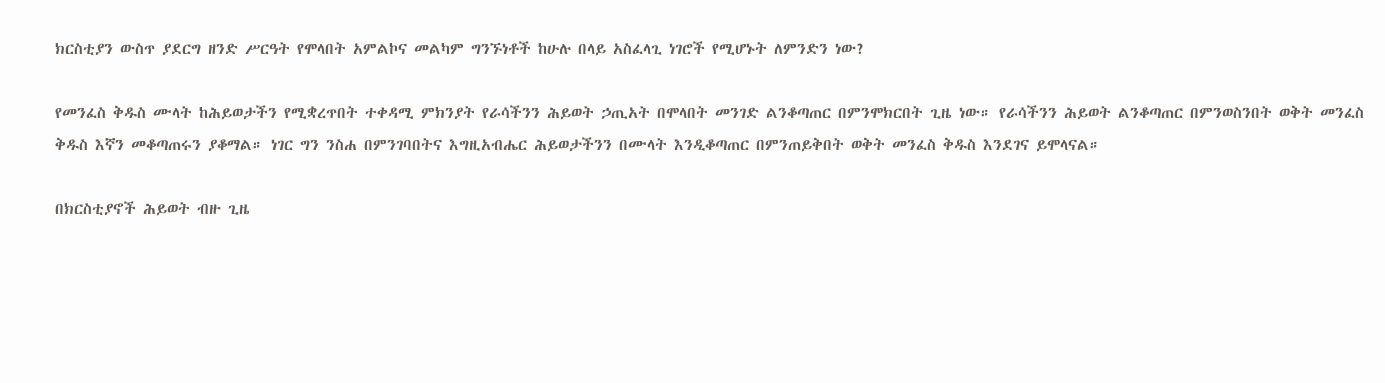ክርስቲያን ውስጥ ያደርግ ዘንድ ሥርዓት የሞላበት አምልኮና መልካም ግንኙነቶች ከሁሉ በላይ አስፈላጊ ነገሮች የሚሆኑት ለምንድን ነው?

የመንፈስ ቅዱስ ሙላት ከሕይወታችን የሚቋረጥበት ተቀዳሚ ምክንያት የራሳችንን ሕይወት ኃጢአት በሞላበት መንገድ ልንቆጣጠር በምንሞክርበት ጊዜ ነው። የራሳችንን ሕይወት ልንቆጣጠር በምንወስንበት ወቅት መንፈስ ቅዱስ እኛን መቆጣጠሩን ያቆማል። ነገር ግን ንስሐ በምንገባበትና እግዚአብሔር ሕይወታችንን በሙላት እንዲቆጣጠር በምንጠይቅበት ወቅት መንፈስ ቅዱስ እንደገና ይሞላናል።

በክርስቲያኖች ሕይወት ብዙ ጊዜ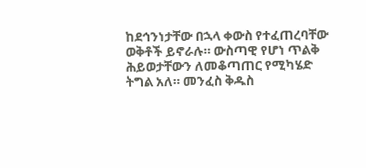ከደኅንነታቸው በኋላ ቀውስ የተፈጠረባቸው ወቅቶች ይኖራሉ። ውስጣዊ የሆነ ጥልቅ ሕይወታቸውን ለመቆጣጠር የሚካሄድ ትግል አለ። መንፈስ ቅዱስ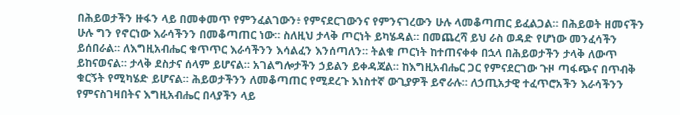በሕይወታችን ዙፋን ላይ በመቀመጥ የምንፈልገውን፥ የምናደርገውንና የምንናገረውን ሁሉ ላመቆጣጠር ይፈልጋል። በሕይወት ዘመናችን ሁሉ ግን የኖርነው እራሳችንን በመቆጣጠር ነው። ስለዚህ ታላቅ ጦርነት ይካሄዳል። በመጨረሻ ይህ ራስ ወዳድ የሆነው መንፈሳችን ይሰበራል። ለእግዚአብሔር ቁጥጥር እራሳችንን እሳልፈን እንሰጣለን። ትልቁ ጦርነት ከተጠናቀቀ በኋላ በሕይወታችን ታላቅ ለውጥ ይከናወናል። ታላቅ ደስታና ሰላም ይሆናል። አገልግሎታችን ኃይልን ይቀዳጃል። ከእግዚአብሔር ጋር የምናደርገው ጉዞ ጣፋጭና በጥብቅ ቁርኝት የሚካሄድ ይሆናል። ሕይወታችንን ለመቆጣጠር የሚደረጉ እነስተኛ ውጊያዎች ይኖራሉ። ለኃጢአታዊ ተፈጥሮአችን እራሳችንን የምናስገዛበትና እግዚአብሔር በላያችን ላይ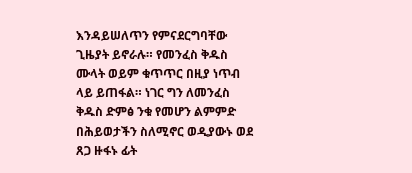እንዳይሠለጥን የምናደርግባቸው ጊዜያት ይኖራሉ። የመንፈስ ቅዱስ ሙላት ወይም ቁጥጥር በዚያ ነጥብ ላይ ይጠፋል። ነገር ግን ለመንፈስ ቅዱስ ድምፅ ንቁ የመሆን ልምምድ በሕይወታችን ስለሚኖር ወዲያውኑ ወደ ጸጋ ዙፋኑ ፊት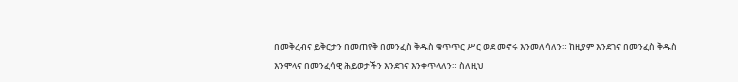በመቅረብና ይቅርታን በመጠየቅ በመንፈስ ቅዱስ ቁጥጥር ሥር ወደ መኖሩ እንመለሳለን። ከዚያም እንደገና በመንፈስ ቅዱስ እንሞላና በመንፈሳዊ ሕይወታችን እንደገና እንቀጥላለን። ስለዚህ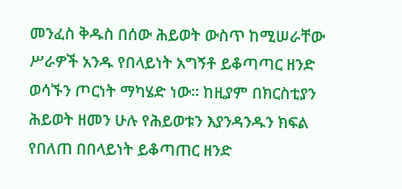መንፈስ ቅዱስ በሰው ሕይወት ውስጥ ከሚሠራቸው ሥራዎች አንዱ የበላይነት አግኝቶ ይቆጣጣር ዘንድ ወሳኙን ጦርነት ማካሄድ ነው። ከዚያም በክርስቲያን ሕይወት ዘመን ሁሉ የሕይወቱን እያንዳንዱን ክፍል የበለጠ በበላይነት ይቆጣጠር ዘንድ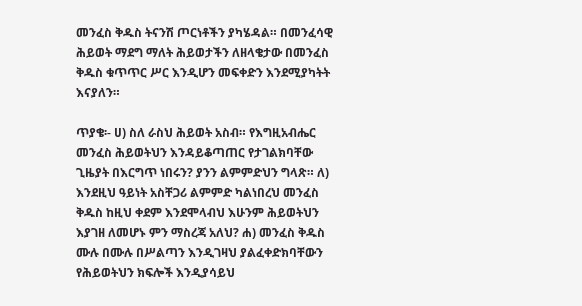መንፈስ ቅዱስ ትናንሽ ጦርነቶችን ያካሄዳል። በመንፈሳዊ ሕይወት ማደግ ማለት ሕይወታችን ለዘላቄታው በመንፈስ ቅዱስ ቁጥጥር ሥር እንዲሆን መፍቀድን እንደሚያካትት እናያለን።

ጥያቄ፡- ሀ) ስለ ራስህ ሕይወት አስብ። የእግዚአብሔር መንፈስ ሕይወትህን እንዳይቆጣጠር የታገልክባቸው ጊዜያት በእርግጥ ነበሩን? ያንን ልምምድህን ግላጽ። ለ) እንደዚህ ዓይነት አስቸጋሪ ልምምድ ካልነበረህ መንፈስ ቅዱስ ከዚህ ቀደም እንደሞላብህ እሁንም ሕይወትህን እያገዘ ለመሆኑ ምን ማስረጃ አለህ? ሐ) መንፈስ ቅዱስ ሙሉ በሙሉ በሥልጣን እንዲገዛህ ያልፈቀድክባቸውን የሕይወትህን ክፍሎች እንዲያሳይህ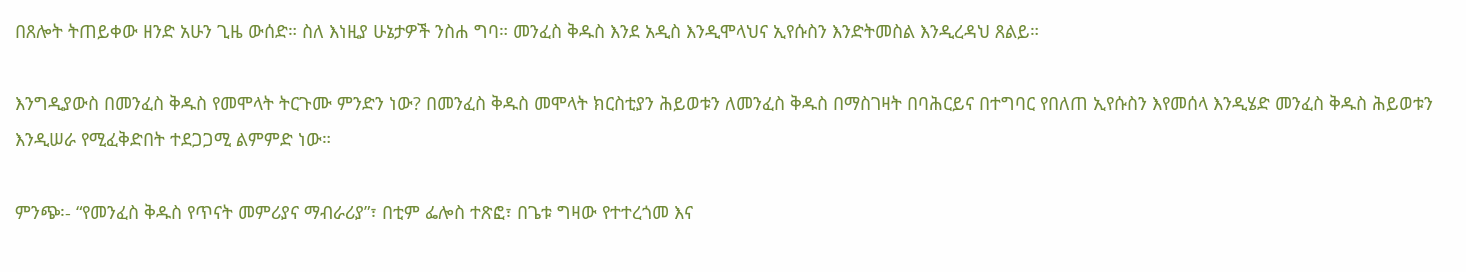በጸሎት ትጠይቀው ዘንድ አሁን ጊዜ ውሰድ። ስለ እነዚያ ሁኔታዎች ንስሐ ግባ። መንፈስ ቅዱስ እንደ አዲስ እንዲሞላህና ኢየሱስን እንድትመስል እንዲረዳህ ጸልይ።

እንግዲያውስ በመንፈስ ቅዱስ የመሞላት ትርጉሙ ምንድን ነው? በመንፈስ ቅዱስ መሞላት ክርስቲያን ሕይወቱን ለመንፈስ ቅዱስ በማስገዛት በባሕርይና በተግባር የበለጠ ኢየሱስን እየመሰላ እንዲሄድ መንፈስ ቅዱስ ሕይወቱን እንዲሠራ የሚፈቅድበት ተደጋጋሚ ልምምድ ነው።

ምንጭ፡- “የመንፈስ ቅዱስ የጥናት መምሪያና ማብራሪያ”፣ በቲም ፌሎስ ተጽፎ፣ በጌቱ ግዛው የተተረጎመ እና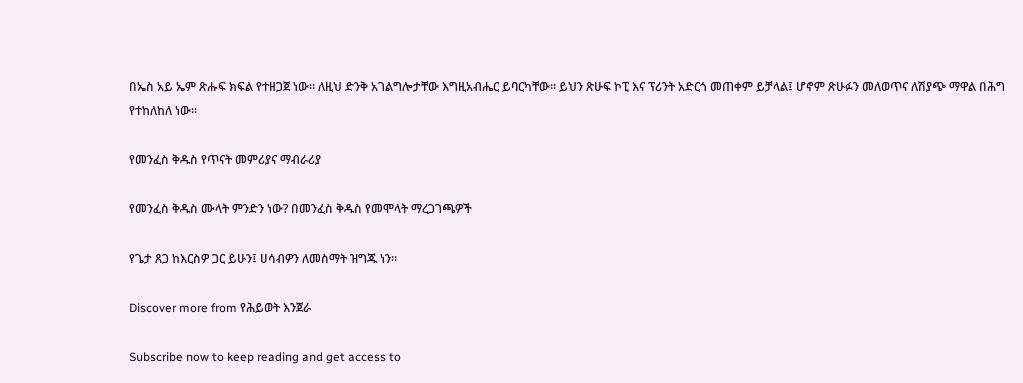በኤስ አይ ኤም ጽሑፍ ክፍል የተዘጋጀ ነው፡፡ ለዚህ ድንቅ አገልግሎታቸው እግዚአብሔር ይባርካቸው፡፡ ይህን ጽሁፍ ኮፒ እና ፕሪንት አድርጎ መጠቀም ይቻላል፤ ሆኖም ጽሁፉን መለወጥና ለሽያጭ ማዋል በሕግ የተከለከለ ነው፡፡

የመንፈስ ቅዱስ የጥናት መምሪያና ማብራሪያ

የመንፈስ ቅዱስ ሙላት ምንድን ነው? በመንፈስ ቅዱስ የመሞላት ማረጋገጫዎች

የጌታ ጸጋ ከእርስዎ ጋር ይሁን፤ ሀሳብዎን ለመስማት ዝግጁ ነን።

Discover more from የሕይወት እንጀራ

Subscribe now to keep reading and get access to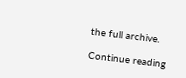the full archive.

Continue reading